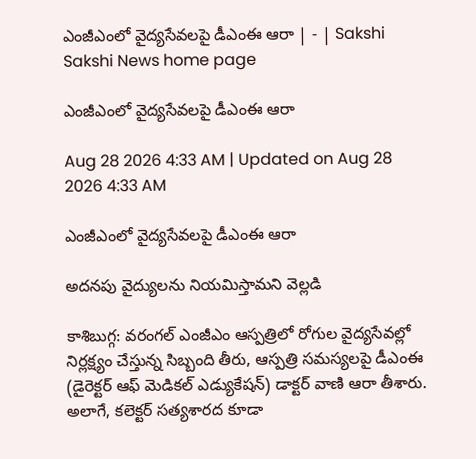ఎంజీఎంలో వైద్యసేవలపై డీఎంఈ ఆరా | - | Sakshi
Sakshi News home page

ఎంజీఎంలో వైద్యసేవలపై డీఎంఈ ఆరా

Aug 28 2026 4:33 AM | Updated on Aug 28 2026 4:33 AM

ఎంజీఎంలో వైద్యసేవలపై డీఎంఈ ఆరా

అదనపు వైద్యులను నియమిస్తామని వెల్లడి

కాశిబుగ్గ: వరంగల్‌ ఎంజీఎం ఆస్పత్రిలో రోగుల వైద్యసేవల్లో నిర్లక్ష్యం చేస్తున్న సిబ్బంది తీరు, ఆస్పత్రి సమస్యలపై డీఎంఈ (డైరెక్టర్‌ ఆఫ్‌ మెడికల్‌ ఎడ్యుకేషన్‌) డాక్టర్‌ వాణి ఆరా తీశారు. అలాగే, కలెక్టర్‌ సత్యశారద కూడా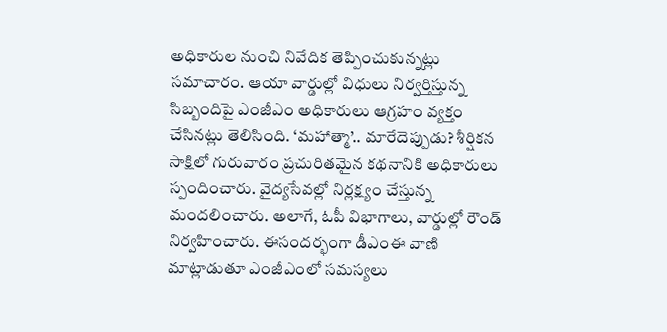అధికారుల నుంచి నివేదిక తెప్పించుకున్నట్లు సమాచారం. ఆయా వార్డుల్లో విధులు నిర్వర్తిస్తున్న సిబ్బందిపై ఎంజీఎం అధికారులు ఆగ్రహం వ్యక్తం చేసినట్లు తెలిసింది. ‘మహాత్మా’.. మారేదెప్పుడు? శీర్షికన సాక్షిలో గురువారం ప్రచురితమైన కథనానికి అధికారులు స్పందించారు. వైద్యసేవల్లో నిర్లక్ష్యం చేస్తున్న మందలించారు. అలాగే, ఓపీ విభాగాలు, వార్డుల్లో రౌండ్‌ నిర్వహించారు. ఈసందర్భంగా డీఎంఈ వాణి మాట్లాడుతూ ఎంజీఎంలో సమస్యలు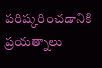పరిష్కరించడానికి ప్రయత్నాలు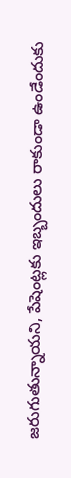జరుగుతున్నాయని, పేషెంట్లకు ఇబ్బందులు రాకుండా ఉండేందుకు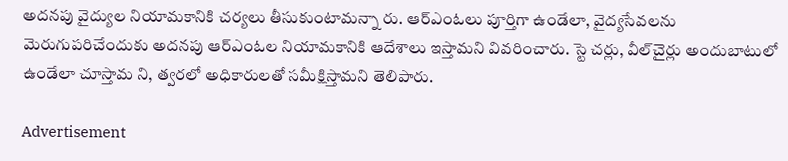అదనపు వైద్యుల నియామకానికి చర్యలు తీసుకుంటామన్నా రు. ఆర్‌ఎంఓలు పూర్తిగా ఉండేలా, వైద్యసేవలను మెరుగుపరిచేందుకు అదనపు ఆర్‌ఎంఓల నియామకానికి ఆదేశాలు ఇస్తామని వివరించారు. స్టె చర్లు, వీల్‌చైర్లు అందుబాటులో ఉండేలా చూస్తామ ని, త్వరలో అధికారులతో సమీక్షిస్తామని తెలిపారు.

Advertisement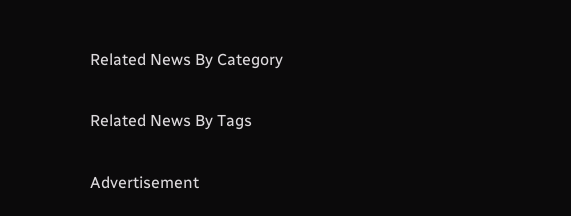Related News By Category

Related News By Tags

Advertisement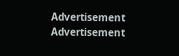Advertisement
Advertisement